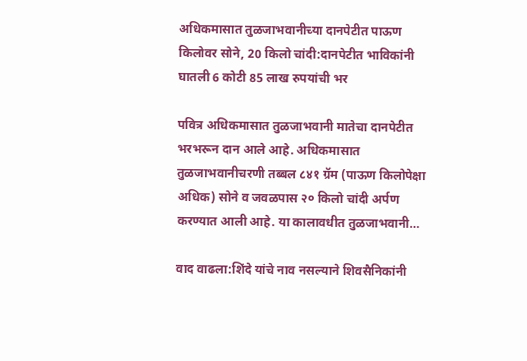अधिकमासात तुळजाभवानीच्या दानपेटीत पाऊण किलोवर सोने, 20 किलो चांदी:दानपेटीत भाविकांनी घातली 6 कोटी 85 लाख रुपयांची भर

पवित्र अधिकमासात तुळजाभवानी मातेचा दानपेटीत भरभरून दान आले आहे. अधिकमासात तुळजाभवानीचरणी तब्बल ८४१ ग्रॅम (पाऊण किलोपेक्षा अधिक) सोने व जवळपास २० किलो चांदी अर्पण करण्यात आली आहे. या कालावधीत तुळजाभवानी…

वाद वाढला:शिंदे यांचे नाव नसल्याने शिवसैनिकांनी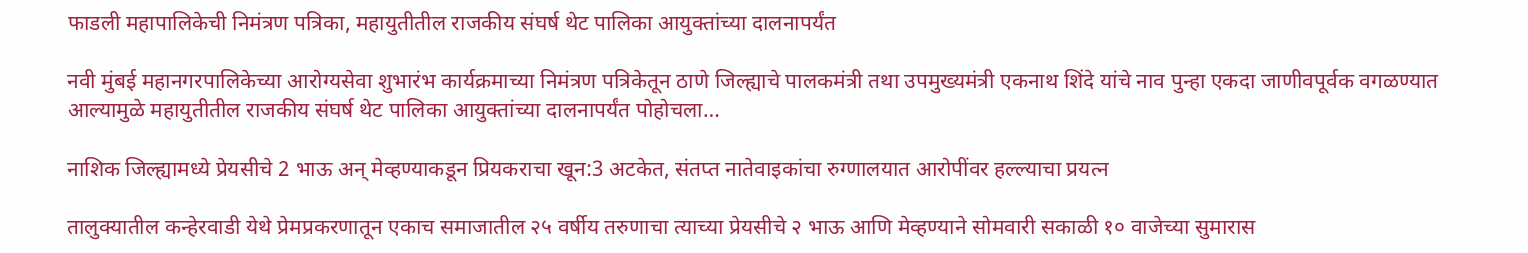फाडली महापालिकेची निमंत्रण पत्रिका, महायुतीतील राजकीय संघर्ष थेट पालिका आयुक्तांच्या दालनापर्यंत

नवी मुंबई महानगरपालिकेच्या आरोग्यसेवा शुभारंभ कार्यक्रमाच्या निमंत्रण पत्रिकेतून ठाणे जिल्ह्याचे पालकमंत्री तथा उपमुख्यमंत्री एकनाथ शिंदे यांचे नाव पुन्हा एकदा जाणीवपूर्वक वगळण्यात आल्यामुळे महायुतीतील राजकीय संघर्ष थेट पालिका आयुक्तांच्या दालनापर्यंत पोहोचला…

नाशिक जिल्ह्यामध्ये प्रेयसीचे 2 भाऊ अन् मेव्हण्याकडून प्रियकराचा खून:3 अटकेत, संतप्त नातेवाइकांचा रुग्णालयात आरोपींवर हल्ल्याचा प्रयत्न

तालुक्यातील कन्हेरवाडी येथे प्रेमप्रकरणातून एकाच समाजातील २५ वर्षीय तरुणाचा त्याच्या प्रेयसीचे २ भाऊ आणि मेव्हण्याने सोमवारी सकाळी १० वाजेच्या सुमारास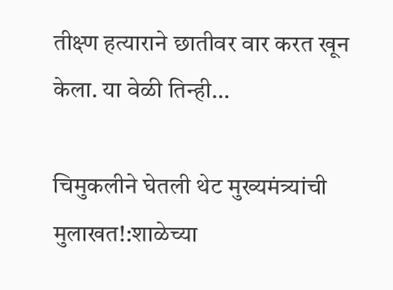तीक्ष्ण हत्याराने छातीवर वार करत खून केला. या वेळी तिन्ही…

चिमुकलीने घेतली थेट मुख्यमंत्र्यांची मुलाखत!:शाळेच्या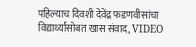पहिल्याच दिवशी देवेंद्र फडणवीसांचा विद्यार्थ्यांसोबत खास संवाद, VIDEO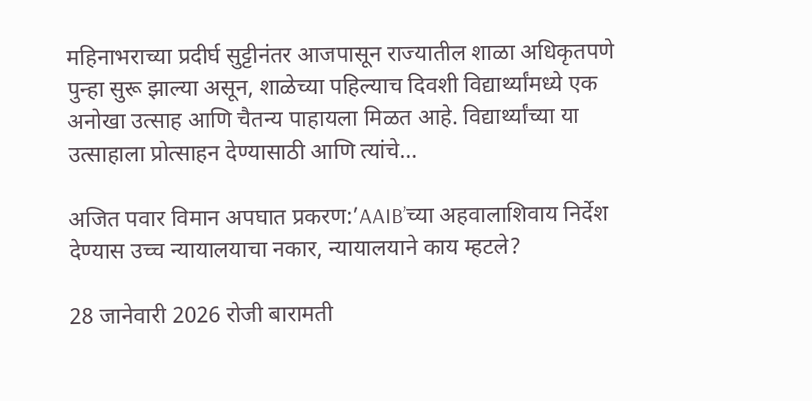महिनाभराच्या प्रदीर्घ सुट्टीनंतर आजपासून राज्यातील शाळा अधिकृतपणे पुन्हा सुरू झाल्या असून, शाळेच्या पहिल्याच दिवशी विद्यार्थ्यांमध्ये एक अनोखा उत्साह आणि चैतन्य पाहायला मिळत आहे. विद्यार्थ्यांच्या या उत्साहाला प्रोत्साहन देण्यासाठी आणि त्यांचे…

अजित पवार विमान अपघात प्रकरण:’AAIB’च्या अहवालाशिवाय निर्देश देण्यास उच्च न्यायालयाचा नकार, न्यायालयाने काय म्हटले?

28 जानेवारी 2026 रोजी बारामती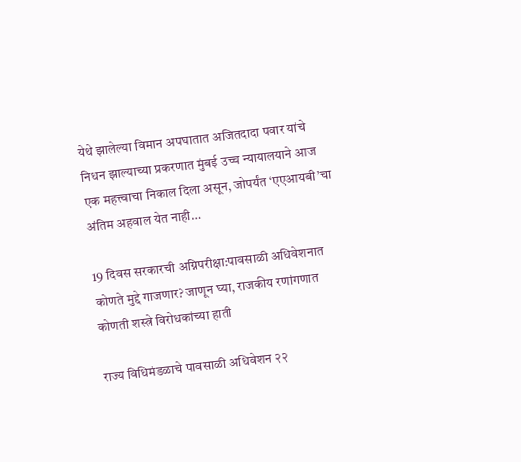येथे झालेल्या विमान अपघातात अजितदादा पवार यांचे निधन झाल्याच्या प्रकरणात मुंबई उच्च न्यायालयाने आज एक महत्त्वाचा निकाल दिला असून, जोपर्यंत ‘एएआयबी’चा अंतिम अहवाल येत नाही…

19 दिवस सरकारची अग्निपरीक्षा:पावसाळी अधिवेशनात कोणते मुद्दे गाजणार? जाणून घ्या, राजकीय रणांगणात कोणती शस्त्रे विरोधकांच्या हाती

राज्य विधिमंडळाचे पावसाळी अधिवेशन २२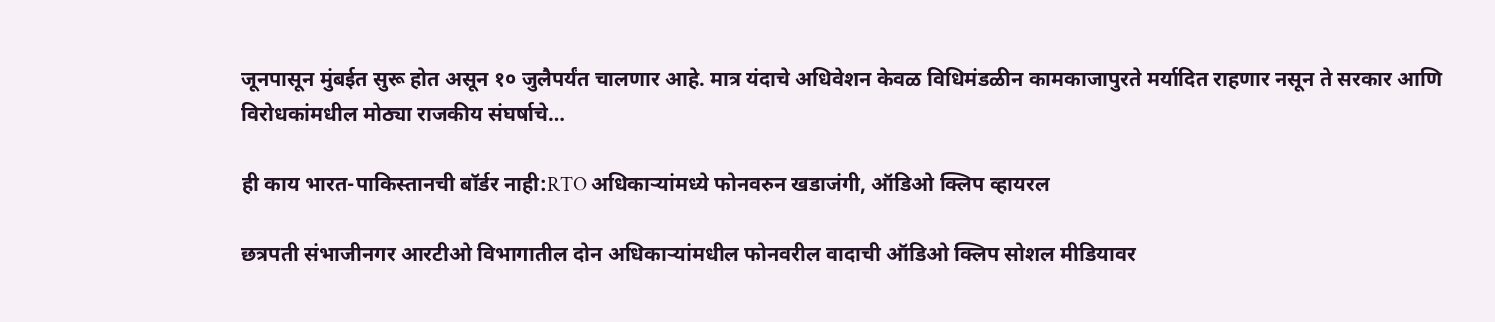जूनपासून मुंबईत सुरू होत असून १० जुलैपर्यंत चालणार आहे. मात्र यंदाचे अधिवेशन केवळ विधिमंडळीन कामकाजापुरते मर्यादित राहणार नसून ते सरकार आणि विरोधकांमधील मोठ्या राजकीय संघर्षाचे…

ही काय भारत-पाकिस्तानची बॉर्डर नाही:RTO अधिकाऱ्यांमध्ये फोनवरुन खडाजंगी, ऑडिओ क्लिप व्हायरल

छत्रपती संभाजीनगर आरटीओ विभागातील दोन अधिकाऱ्यांमधील फोनवरील वादाची ऑडिओ क्लिप सोशल मीडियावर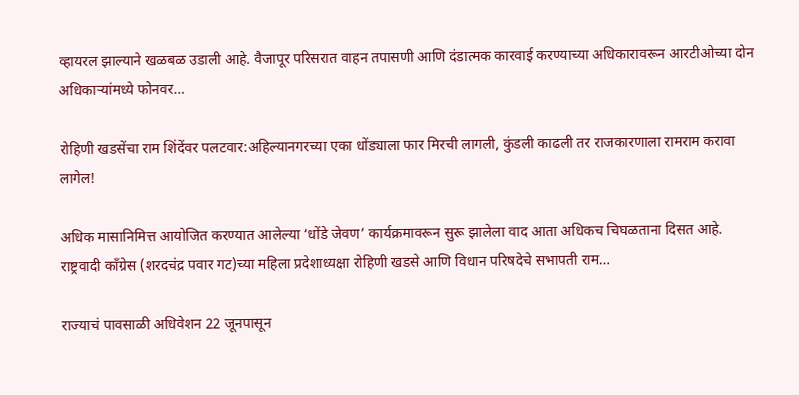व्हायरल झाल्याने खळबळ उडाली आहे. वैजापूर परिसरात वाहन तपासणी आणि दंडात्मक कारवाई करण्याच्या अधिकारावरून आरटीओच्या दोन अधिकाऱ्यांमध्ये फोनवर…

रोहिणी खडसेंचा राम शिंदेंवर पलटवार:अहिल्यानगरच्या एका धोंड्याला फार मिरची लागली, कुंडली काढली तर राजकारणाला रामराम करावा लागेल!

अधिक मासानिमित्त आयोजित करण्यात आलेल्या ‘धोंडे जेवण’ कार्यक्रमावरून सुरू झालेला वाद आता अधिकच चिघळताना दिसत आहे. राष्ट्रवादी काँग्रेस (शरदचंद्र पवार गट)च्या महिला प्रदेशाध्यक्षा रोहिणी खडसे आणि विधान परिषदेचे सभापती राम…

राज्याचं पावसाळी अधिवेशन 22 जूनपासून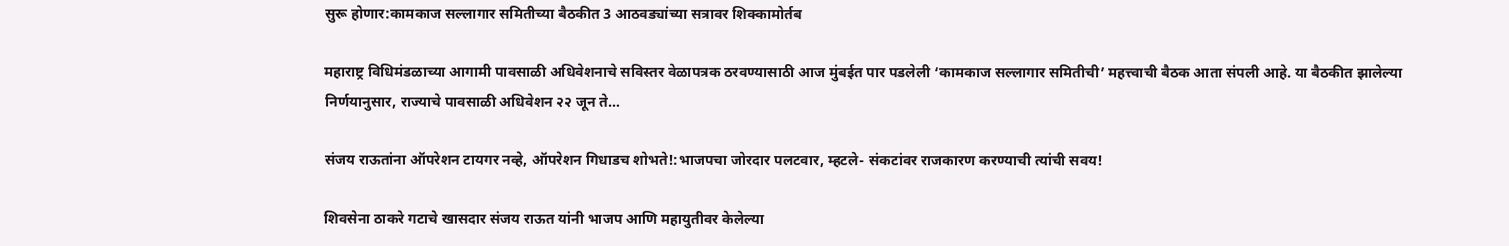सुरू होणार:कामकाज सल्लागार समितीच्या बैठकीत 3 आठवड्यांच्या सत्रावर शिक्कामोर्तब

महाराष्ट्र विधिमंडळाच्या आगामी पावसाळी अधिवेशनाचे सविस्तर वेळापत्रक ठरवण्यासाठी आज मुंबईत पार पडलेली ‘कामकाज सल्लागार समितीची’ महत्त्वाची बैठक आता संपली आहे. या बैठकीत झालेल्या निर्णयानुसार, राज्याचे पावसाळी अधिवेशन २२ जून ते…

संजय राऊतांना ऑपरेशन टायगर नव्हे, ऑपरेशन गिधाडच शोभते!:भाजपचा जोरदार पलटवार, म्हटले- संकटांवर राजकारण करण्याची त्यांची सवय!

शिवसेना ठाकरे गटाचे खासदार संजय राऊत यांनी भाजप आणि महायुतीवर केलेल्या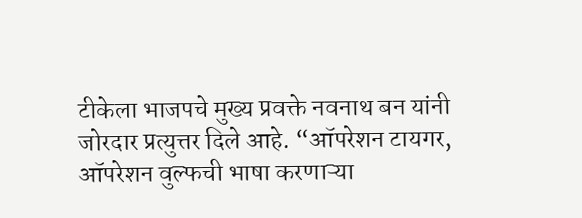टीकेला भाजपचे मुख्य प्रवक्ते नवनाथ बन यांनी जोरदार प्रत्युत्तर दिले आहे. “ऑपरेशन टायगर, ऑपरेशन वुल्फची भाषा करणाऱ्या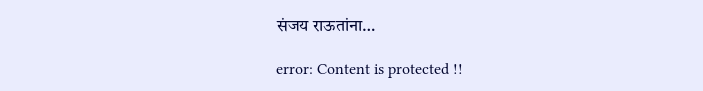संजय राऊतांना…

error: Content is protected !!